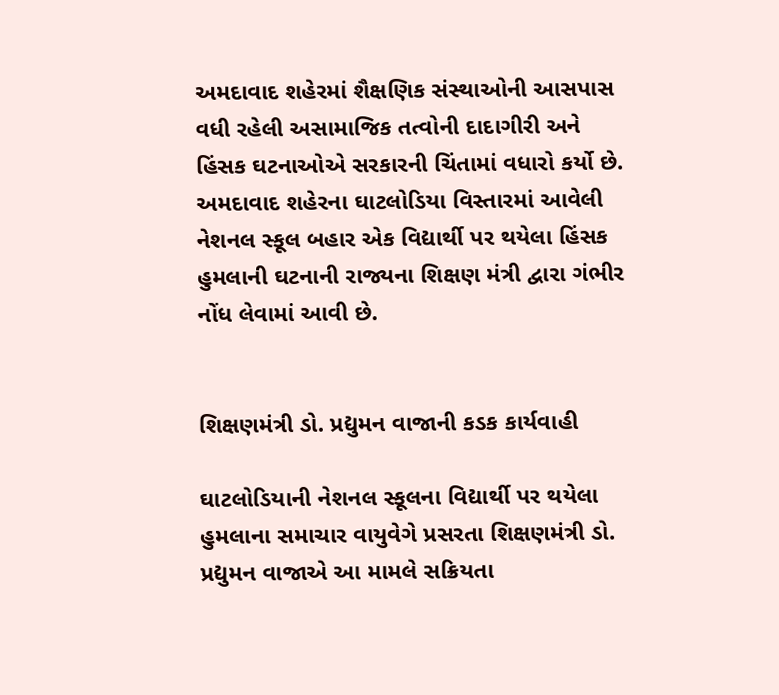અમદાવાદ શહેરમાં શૈક્ષણિક સંસ્થાઓની આસપાસ વધી રહેલી અસામાજિક તત્વોની દાદાગીરી અને હિંસક ઘટનાઓએ સરકારની ચિંતામાં વધારો કર્યો છે. અમદાવાદ શહેરના ઘાટલોડિયા વિસ્તારમાં આવેલી નેશનલ સ્કૂલ બહાર એક વિદ્યાર્થી પર થયેલા હિંસક હુમલાની ઘટનાની રાજ્યના શિક્ષણ મંત્રી દ્વારા ગંભીર નોંધ લેવામાં આવી છે.


શિક્ષણમંત્રી ડો. પ્રદ્યુમન વાજાની કડક કાર્યવાહી

ઘાટલોડિયાની નેશનલ સ્કૂલના વિદ્યાર્થી પર થયેલા હુમલાના સમાચાર વાયુવેગે પ્રસરતા શિક્ષણમંત્રી ડો. પ્રદ્યુમન વાજાએ આ મામલે સક્રિયતા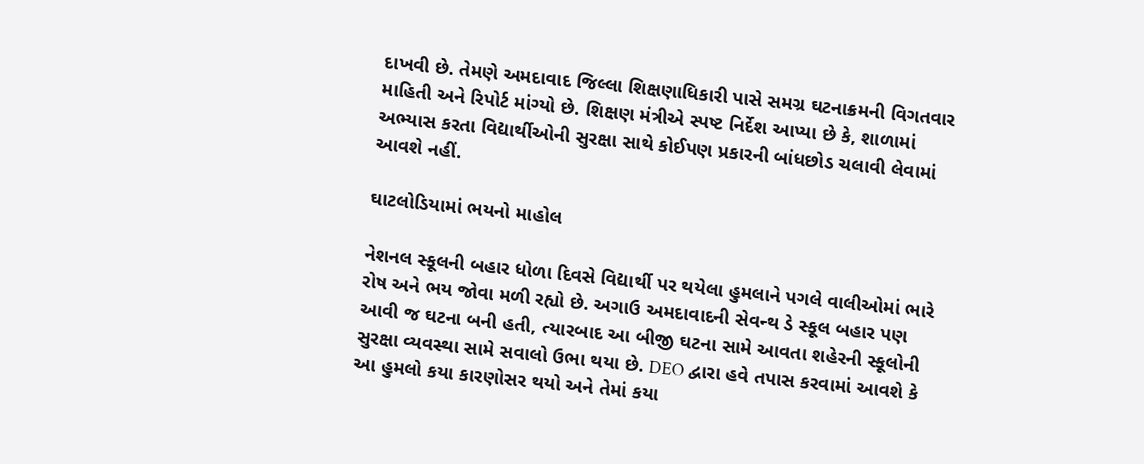દાખવી છે. તેમણે અમદાવાદ જિલ્લા શિક્ષણાધિકારી પાસે સમગ્ર ઘટનાક્રમની વિગતવાર માહિતી અને રિપોર્ટ માંગ્યો છે. શિક્ષણ મંત્રીએ સ્પષ્ટ નિર્દેશ આપ્યા છે કે, શાળામાં અભ્યાસ કરતા વિદ્યાર્થીઓની સુરક્ષા સાથે કોઈપણ પ્રકારની બાંધછોડ ચલાવી લેવામાં આવશે નહીં.

ઘાટલોડિયામાં ભયનો માહોલ

નેશનલ સ્કૂલની બહાર ધોળા દિવસે વિદ્યાર્થી પર થયેલા હુમલાને પગલે વાલીઓમાં ભારે રોષ અને ભય જોવા મળી રહ્યો છે. અગાઉ અમદાવાદની સેવન્થ ડે સ્કૂલ બહાર પણ આવી જ ઘટના બની હતી, ત્યારબાદ આ બીજી ઘટના સામે આવતા શહેરની સ્કૂલોની સુરક્ષા વ્યવસ્થા સામે સવાલો ઉભા થયા છે. DEO દ્વારા હવે તપાસ કરવામાં આવશે કે આ હુમલો કયા કારણોસર થયો અને તેમાં કયા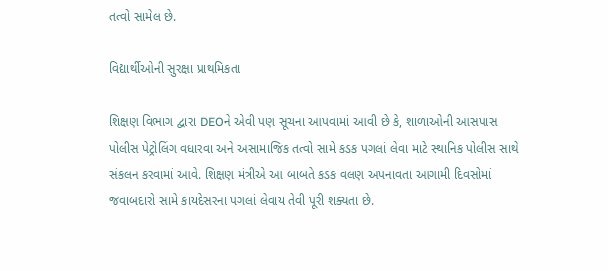તત્વો સામેલ છે.

વિદ્યાર્થીઓની સુરક્ષા પ્રાથમિકતા

શિક્ષણ વિભાગ દ્વારા DEOને એવી પણ સૂચના આપવામાં આવી છે કે, શાળાઓની આસપાસ પોલીસ પેટ્રોલિંગ વધારવા અને અસામાજિક તત્વો સામે કડક પગલાં લેવા માટે સ્થાનિક પોલીસ સાથે સંકલન કરવામાં આવે. શિક્ષણ મંત્રીએ આ બાબતે કડક વલણ અપનાવતા આગામી દિવસોમાં જવાબદારો સામે કાયદેસરના પગલાં લેવાય તેવી પૂરી શક્યતા છે.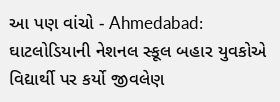આ પણ વાંચો - Ahmedabad: ઘાટલોડિયાની નેશનલ સ્કૂલ બહાર યુવકોએ વિદ્યાર્થી પર કર્યો જીવલેણ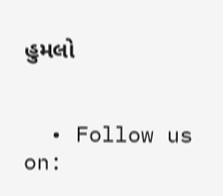હુમલો


  • Follow us on: